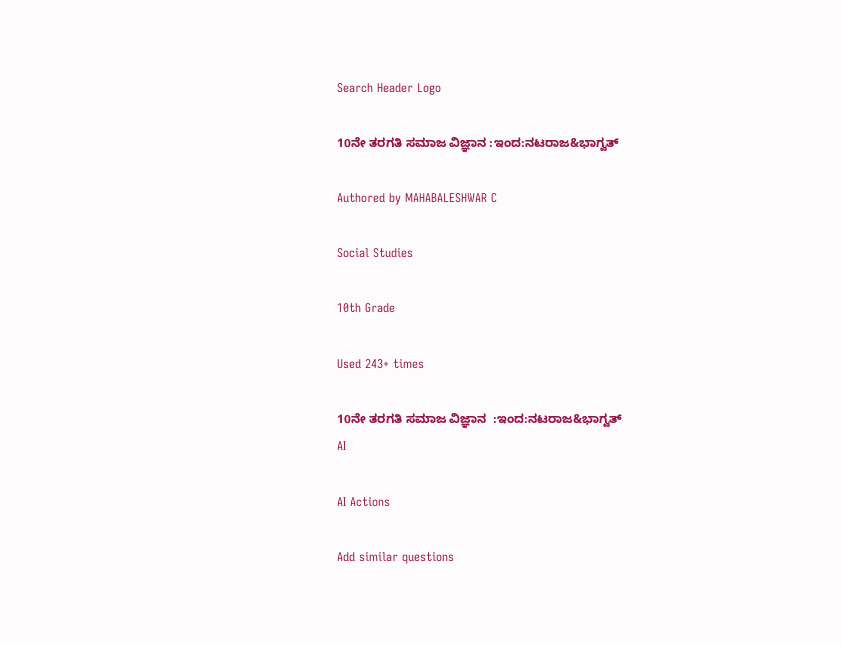Search Header Logo

10ನೇ ತರಗತಿ ಸಮಾಜ ವಿಜ್ಞಾನ :ಇಂದ:ನಟರಾಜ&ಭಾಗ್ವತ್

Authored by MAHABALESHWAR C

Social Studies

10th Grade

Used 243+ times

10ನೇ ತರಗತಿ ಸಮಾಜ ವಿಜ್ಞಾನ  :ಇಂದ:ನಟರಾಜ&ಭಾಗ್ವತ್
AI

AI Actions

Add similar questions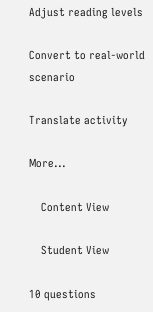Adjust reading levels

Convert to real-world scenario

Translate activity

More...

    Content View

    Student View

10 questions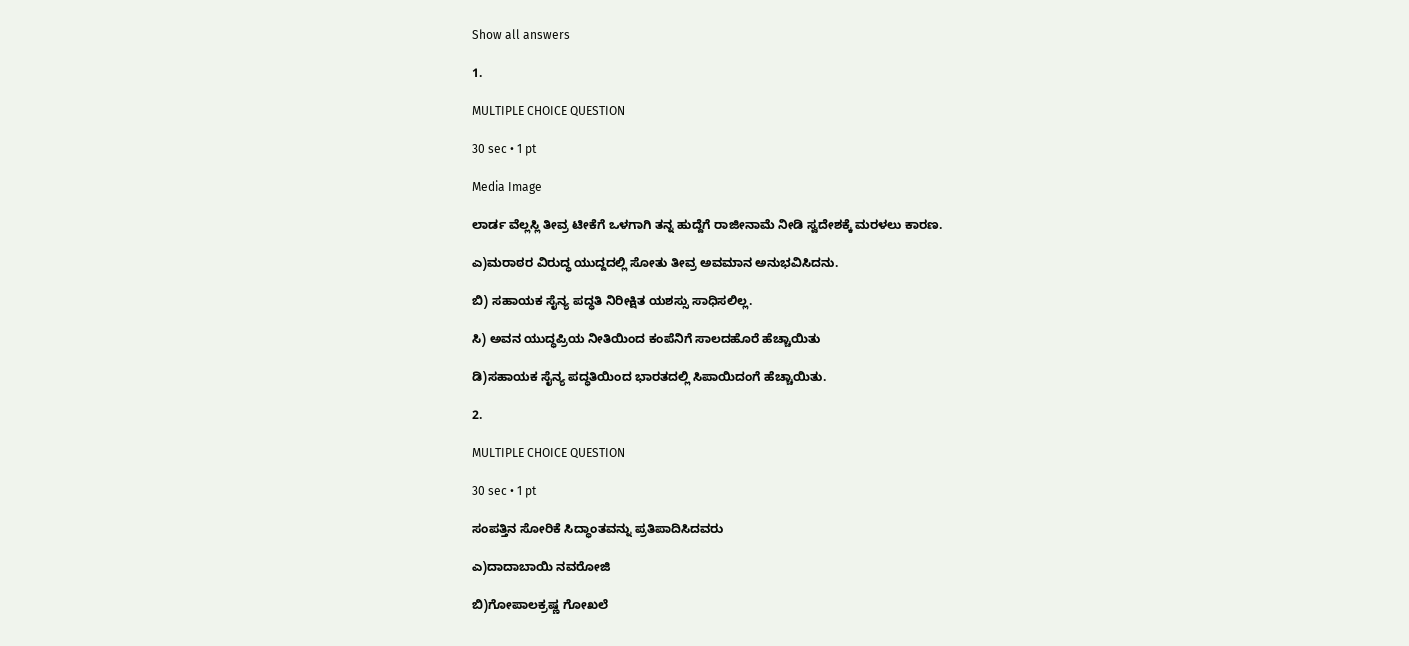Show all answers

1.

MULTIPLE CHOICE QUESTION

30 sec • 1 pt

Media Image

ಲಾರ್ಡ ವೆಲ್ಲಸ್ಲಿ ತೀವ್ರ ಟೀಕೆಗೆ ಒಳಗಾಗಿ ತನ್ನ ಹುದ್ದೆಗೆ ರಾಜೀನಾಮೆ ನೀಡಿ ಸ್ವದೇಶಕ್ಕೆ ಮರಳಲು ಕಾರಣ.

ಎ)ಮರಾಠರ ವಿರುದ್ಧ ಯುದ್ದದಲ್ಲಿ ಸೋತು ತೀವ್ರ ಅವಮಾನ ಅನುಭವಿಸಿದನು.

ಬಿ) ಸಹಾಯಕ ಸೈನ್ಯ ಪದ್ಧತಿ ನಿರೀಕ್ಷಿತ ಯಶಸ್ಸು ಸಾಧಿಸಲಿಲ್ಲ.

ಸಿ) ಅವನ ಯುದ್ಧಪ್ರಿಯ ನೀತಿಯಿಂದ ಕಂಪೆನಿಗೆ ಸಾಲದಹೊರೆ ಹೆಚ್ಚಾಯಿತು

ಡಿ)ಸಹಾಯಕ ಸೈನ್ಯ ಪದ್ಧತಿಯಿಂದ ಭಾರತದಲ್ಲಿ ಸಿಪಾಯಿದಂಗೆ ಹೆಚ್ಚಾಯಿತು.

2.

MULTIPLE CHOICE QUESTION

30 sec • 1 pt

ಸಂಪತ್ತಿನ ಸೋರಿಕೆ ಸಿದ್ಧಾಂತವನ್ನು ಪ್ರತಿಪಾದಿಸಿದವರು

ಎ)ದಾದಾಬಾಯಿ ನವರೋಜಿ

ಬಿ)ಗೋಪಾಲಕ್ರಷ್ಣ ಗೋಖಲೆ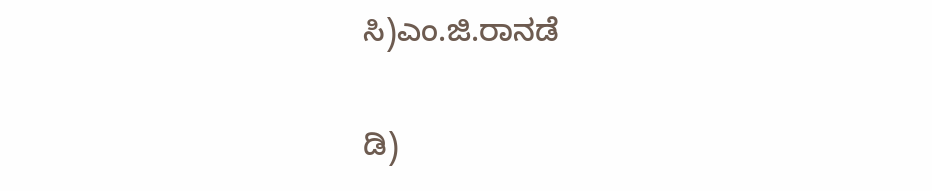ಸಿ)ಎಂ.ಜಿ.ರಾನಡೆ

ಡಿ)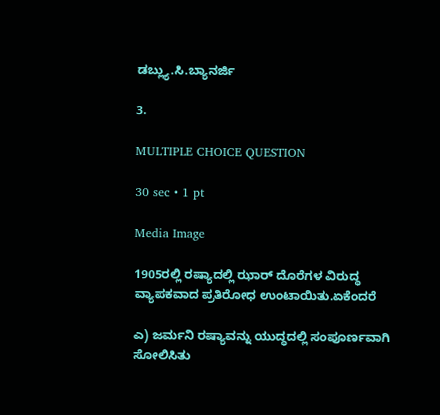ಡಬ್ಲ್ಯು.ಸಿ.ಬ್ಯಾನರ್ಜಿ

3.

MULTIPLE CHOICE QUESTION

30 sec • 1 pt

Media Image

1905ರಲ್ಲಿ ರಷ್ಯಾದಲ್ಲಿ ಝಾರ್ ದೊರೆಗಳ ವಿರುದ್ಧ ವ್ಯಾಪಕವಾದ ಪ್ರತಿರೋಧ ಉಂಟಾಯಿತು.ಏಕೆಂದರೆ

ಎ) ಜರ್ಮನಿ ರಷ್ಯಾವನ್ನು ಯುದ್ಧದಲ್ಲಿ ಸಂಪೂರ್ಣವಾಗಿ ಸೋಲಿಸಿತು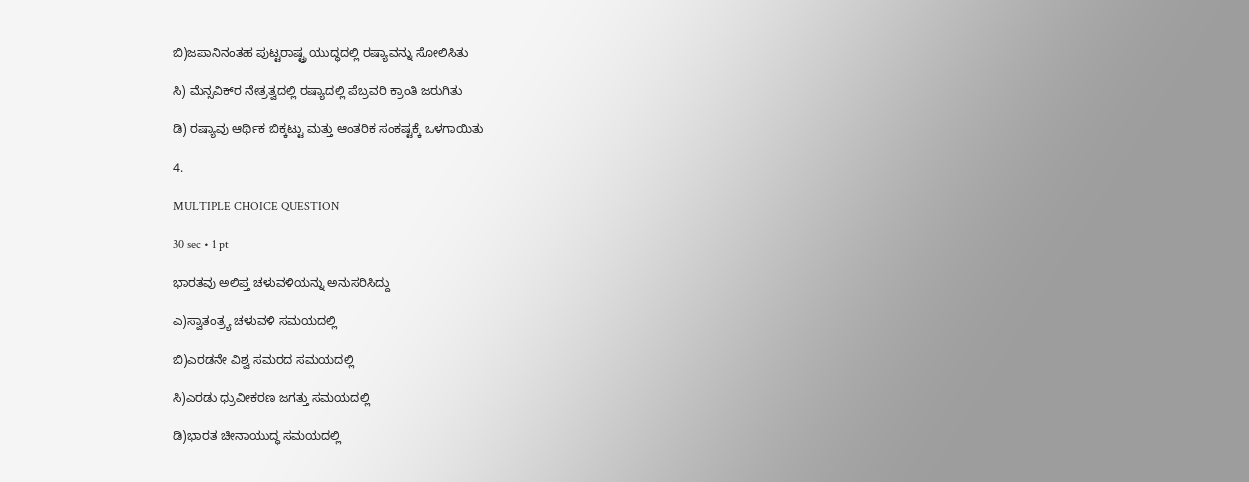ಬಿ)ಜಪಾನಿನಂತಹ ಪುಟ್ಟರಾಷ್ಟ್ರ ಯುದ್ಧದಲ್ಲಿ ರಷ್ಯಾವನ್ನು ಸೋಲಿಸಿತು

ಸಿ) ಮೆನ್ಸವಿಕ್‍ರ ನೇತ್ರತ್ವದಲ್ಲಿ ರಷ್ಯಾದಲ್ಲಿ ಪೆಬ್ರವರಿ ಕ್ರಾಂತಿ ಜರುಗಿತು

ಡಿ) ರಷ್ಯಾವು ಆರ್ಥಿಕ ಬಿಕ್ಕಟ್ಟು ಮತ್ತು ಆಂತರಿಕ ಸಂಕಷ್ಟಕ್ಕೆ ಒಳಗಾಯಿತು

4.

MULTIPLE CHOICE QUESTION

30 sec • 1 pt

ಭಾರತವು ಅಲಿಪ್ತ ಚಳುವಳಿಯನ್ನು ಅನುಸರಿಸಿದ್ದು

ಎ)ಸ್ವಾತಂತ್ರ್ಯ ಚಳುವಳಿ ಸಮಯದಲ್ಲಿ

ಬಿ)ಎರಡನೇ ವಿಶ್ವ ಸಮರದ ಸಮಯದಲ್ಲಿ

ಸಿ)ಎರಡು ಧ್ರುವೀಕರಣ ಜಗತ್ತು ಸಮಯದಲ್ಲಿ

ಡಿ)ಭಾರತ ಚೀನಾಯುದ್ಧ ಸಮಯದಲ್ಲಿ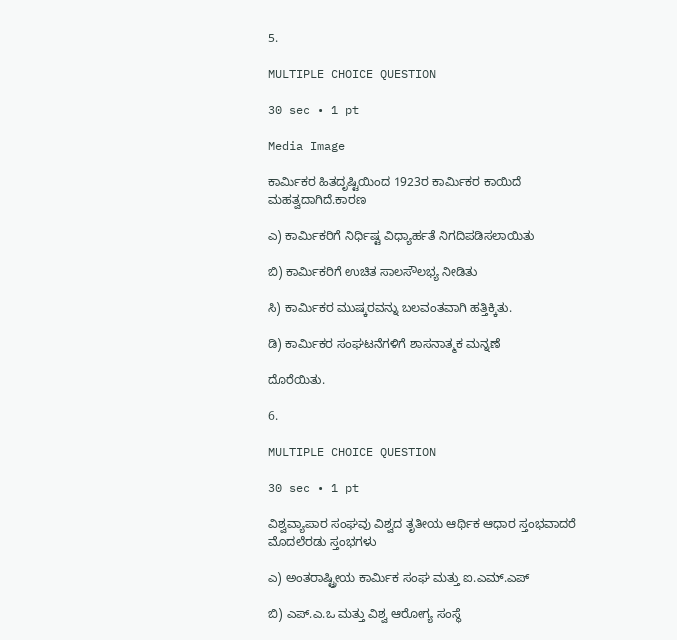5.

MULTIPLE CHOICE QUESTION

30 sec • 1 pt

Media Image

ಕಾರ್ಮಿಕರ ಹಿತದೃಷ್ಟಿಯಿಂದ 1923ರ ಕಾರ್ಮಿಕರ ಕಾಯಿದೆ ಮಹತ್ವದಾಗಿದೆ.ಕಾರಣ

ಎ) ಕಾರ್ಮಿಕರಿಗೆ ನಿರ್ಧಿಷ್ಟ ವಿಧ್ಯಾರ್ಹತೆ ನಿಗದಿಪಡಿಸಲಾಯಿತು

ಬಿ) ಕಾರ್ಮಿಕರಿಗೆ ಉಚಿತ ಸಾಲಸೌಲಭ್ಯ ನೀಡಿತು

ಸಿ) ಕಾರ್ಮಿಕರ ಮುಷ್ಕರವನ್ನು ಬಲವಂತವಾಗಿ ಹತ್ತಿಕ್ಕಿತು.

ಡಿ) ಕಾರ್ಮಿಕರ ಸಂಘಟನೆಗಳಿಗೆ ಶಾಸನಾತ್ಮಕ ಮನ್ನಣೆ

ದೊರೆಯಿತು.

6.

MULTIPLE CHOICE QUESTION

30 sec • 1 pt

ವಿಶ್ವವ್ಯಾಪಾರ ಸಂಘವು ವಿಶ್ವದ ತೃತೀಯ ಆರ್ಥಿಕ ಆಧಾರ ಸ್ತಂಭವಾದರೆ ಮೊದಲೆರಡು ಸ್ತಂಭಗಳು

ಎ) ಅಂತರಾಷ್ಟ್ರೀಯ ಕಾರ್ಮಿಕ ಸಂಘ ಮತ್ತು ಐ.ಎಮ್.ಎಪ್

ಬಿ) ಎಪ್.ಎ.ಒ ಮತ್ತು ವಿಶ್ವ ಆರೋಗ್ಯ ಸಂಸ್ಥೆ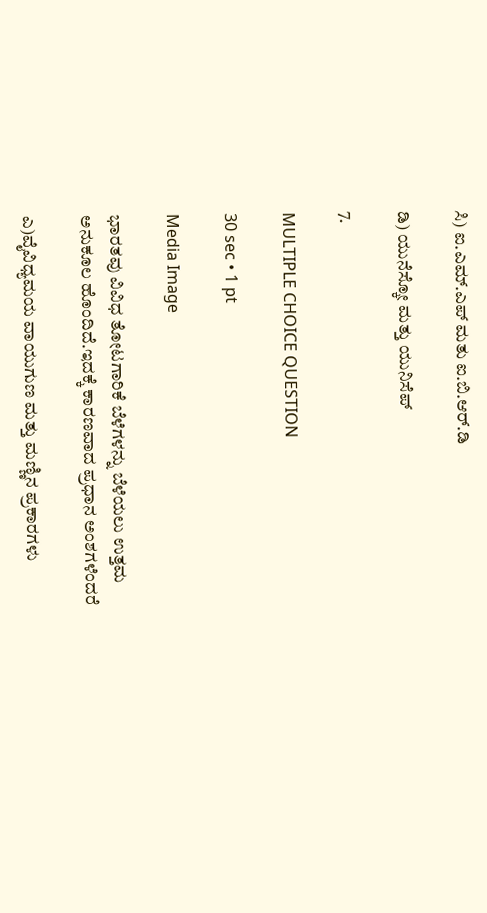ಸಿ) ಐ.ಎಮ್.ಎಪ್ ಮತು ಐ.ಬಿ.ಆರ್.ಡಿ

ಡಿ) ಯುನೆಸ್ಕೋ ಮತ್ತು ಯುನಿಸೆಪ್

7.

MULTIPLE CHOICE QUESTION

30 sec • 1 pt

Media Image

ಭಾರತವು ವಿವಿಧ ತೋಟಗಾರಿಕೆ ಬೆಳೆಗಳನ್ನು ಬೆಳೆಯಲು ಉತ್ತಮ ಅನುಕೂಲ ಹೊಂದಿದೆ.ಇದಕ್ಕೆ ಕಾರಣವಾದ ಪ್ರಧಾನ ಅಂಶಗಳೆಂದರೆ

ಎ)ವೈವಿಧ್ಯಮಯ ವಾಯುಗುಣ ಮತ್ತು ಮಣ್ಣಿನ ಪ್ರಕಾರಗಳು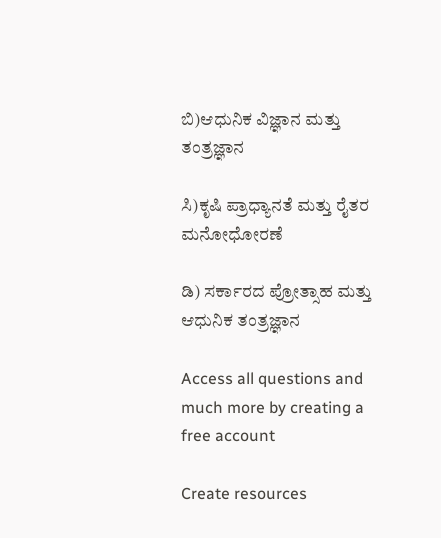ಬಿ)ಆಧುನಿಕ ವಿಜ್ಞಾನ ಮತ್ತು ತಂತ್ರಜ್ಞಾನ

ಸಿ)ಕೃಷಿ ಪ್ರಾಧ್ಯಾನತೆ ಮತ್ತು ರೈತರ ಮನೋಧೋರಣೆ

ಡಿ) ಸರ್ಕಾರದ ಪ್ರೋತ್ಸಾಹ ಮತ್ತು ಆಧುನಿಕ ತಂತ್ರಜ್ಞಾನ

Access all questions and much more by creating a free account

Create resources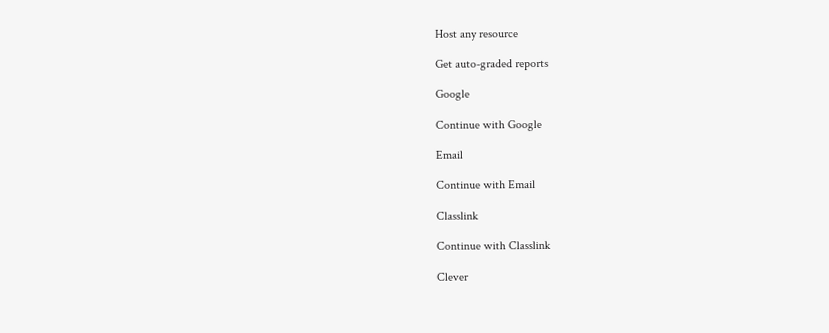Host any resource

Get auto-graded reports

Google

Continue with Google

Email

Continue with Email

Classlink

Continue with Classlink

Clever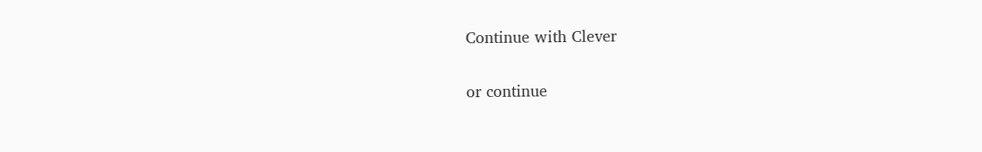Continue with Clever

or continue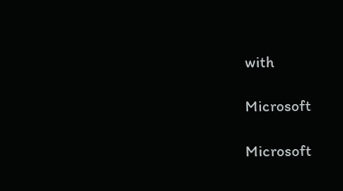with

Microsoft

Microsoft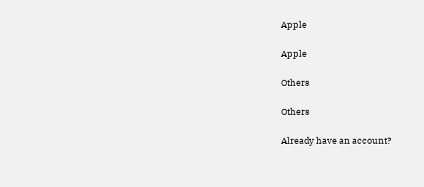Apple

Apple

Others

Others

Already have an account?